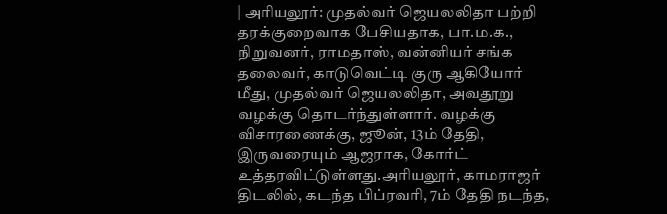| அரியலூர்: முதல்வர் ஜெயலலிதா பற்றி தரக்குறைவாக பேசியதாக, பா.ம.க., நிறுவனர், ராமதாஸ், வன்னியர் சங்க தலைவர், காடுவெட்டி குரு ஆகியோர் மீது, முதல்வர் ஜெயலலிதா, அவதூறு வழக்கு தொடர்ந்துள்ளார். வழக்கு விசாரணைக்கு, ஜூன், 13ம் தேதி, இருவரையும் ஆஜராக, கோர்ட் உத்தரவிட்டுள்ளது.அரியலூர், காமராஜர் திடலில், கடந்த பிப்ரவரி, 7ம் தேதி நடந்த,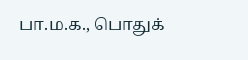பா.ம.க., பொதுக்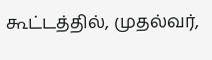கூட்டத்தில், முதல்வர்,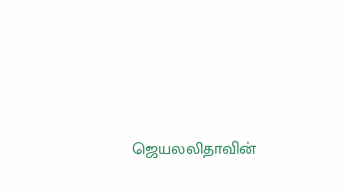ஜெயலலிதாவின்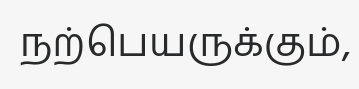நற்பெயருக்கும்,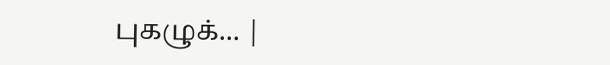புகழுக்... |